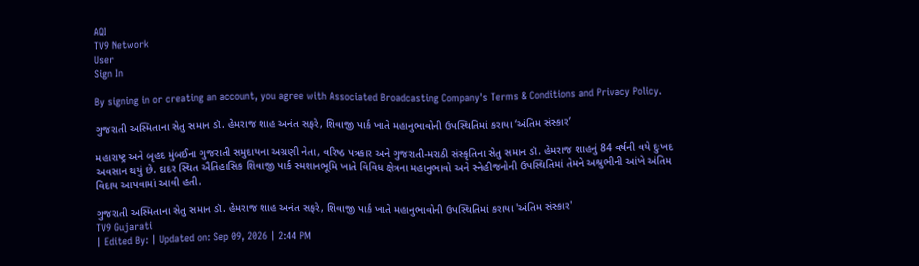AQI
TV9 Network
User
Sign In

By signing in or creating an account, you agree with Associated Broadcasting Company's Terms & Conditions and Privacy Policy.

ગુજરાતી અસ્મિતાના સેતુ સમાન ડૉ. હેમરાજ શાહ અનંત સફરે, શિવાજી પાર્ક ખાતે મહાનુભાવોની ઉપસ્થિતિમાં કરાયા ‘અંતિમ સંસ્કાર’

મહારાષ્ટ્ર અને બૃહદ મુંબઈના ગુજરાતી સમુદાયના અગ્રણી નેતા, વરિષ્ઠ પત્રકાર અને ગુજરાતી-મરાઠી સંસ્કૃતિના સેતુ સમાન ડૉ. હેમરાજ શાહનું 84 વર્ષની વયે દુઃખદ અવસાન થયું છે. દાદર સ્થિત ઐતિહાસિક શિવાજી પાર્ક સ્મશાનભૂમિ ખાતે વિવિધ ક્ષેત્રના મહાનુભાવો અને સ્નેહીજનોની ઉપસ્થિતિમાં તેમને અશ્રુભીની આંખે અંતિમ વિદાય આપવામાં આવી હતી.

ગુજરાતી અસ્મિતાના સેતુ સમાન ડૉ. હેમરાજ શાહ અનંત સફરે, શિવાજી પાર્ક ખાતે મહાનુભાવોની ઉપસ્થિતિમાં કરાયા 'અંતિમ સંસ્કાર'
TV9 Gujarati
| Edited By: | Updated on: Sep 09, 2026 | 2:44 PM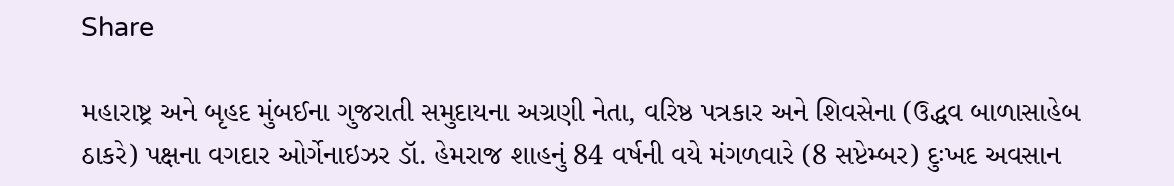Share

મહારાષ્ટ્ર અને બૃહદ મુંબઈના ગુજરાતી સમુદાયના અગ્રણી નેતા, વરિષ્ઠ પત્રકાર અને શિવસેના (ઉદ્ધવ બાળાસાહેબ ઠાકરે) પક્ષના વગદાર ઓર્ગેનાઇઝર ડૉ. હેમરાજ શાહનું 84 વર્ષની વયે મંગળવારે (8 સપ્ટેમ્બર) દુઃખદ અવસાન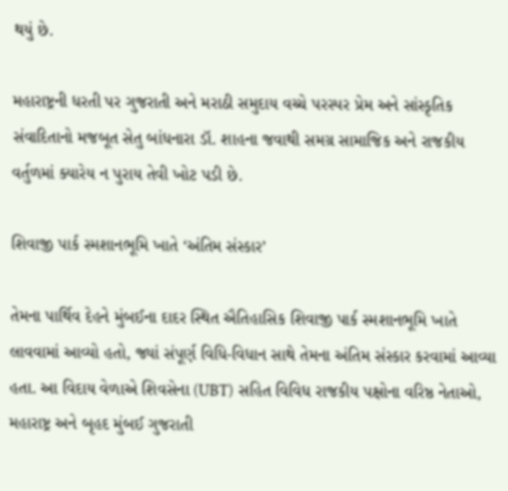થયું છે.

મહારાષ્ટ્રની ધરતી પર ગુજરાતી અને મરાઠી સમુદાય વચ્ચે પરસ્પર પ્રેમ અને સાંસ્કૃતિક સંવાદિતાનો મજબૂત સેતુ બાંધનારા ડૉ. શાહના જવાથી સમગ્ર સામાજિક અને રાજકીય વર્તુળમાં ક્યારેય ન પુરાય તેવી ખોટ પડી છે.

શિવાજી પાર્ક સ્મશાનભૂમિ ખાતે ‘અંતિમ સંસ્કાર’

તેમના પાર્થિવ દેહને મુંબઈના દાદર સ્થિત ઐતિહાસિક શિવાજી પાર્ક સ્મશાનભૂમિ ખાતે લાવવામાં આવ્યો હતો, જ્યાં સંપૂર્ણ વિધિ-વિધાન સાથે તેમના અંતિમ સંસ્કાર કરવામાં આવ્યા હતા. આ વિદાય વેળાએ શિવસેના (UBT) સહિત વિવિધ રાજકીય પક્ષોના વરિષ્ઠ નેતાઓ, મહારાષ્ટ્ર અને બૃહદ મુંબઈ ગુજરાતી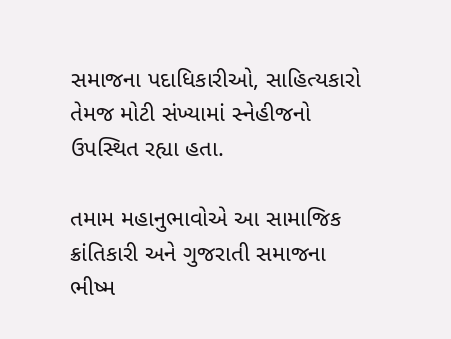સમાજના પદાધિકારીઓ, સાહિત્યકારો તેમજ મોટી સંખ્યામાં સ્નેહીજનો ઉપસ્થિત રહ્યા હતા.

તમામ મહાનુભાવોએ આ સામાજિક ક્રાંતિકારી અને ગુજરાતી સમાજના ભીષ્મ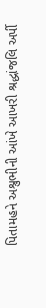પિતામહને અશ્રુભીની આંખે આખરી શ્રદ્ધાંજલિ અર્પી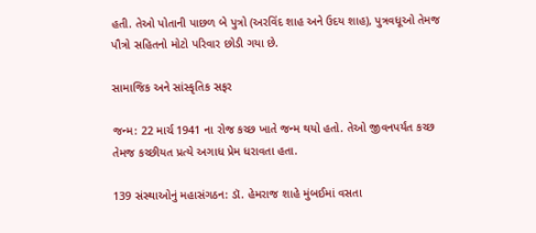હતી. તેઓ પોતાની પાછળ બે પુત્રો (અરવિંદ શાહ અને ઉદય શાહ), પુત્રવધૂઓ તેમજ પૌત્રો સહિતનો મોટો પરિવાર છોડી ગયા છે.

સામાજિક અને સાંસ્કૃતિક સફર

જન્મ: 22 માર્ચ 1941 ના રોજ કચ્છ ખાતે જન્મ થયો હતો. તેઓ જીવનપર્યંત કચ્છ તેમજ કચ્છીયત પ્રત્યે અગાધ પ્રેમ ધરાવતા હતા.

139 સંસ્થાઓનું મહાસંગઠન: ડૉ. હેમરાજ શાહે મુંબઈમાં વસતા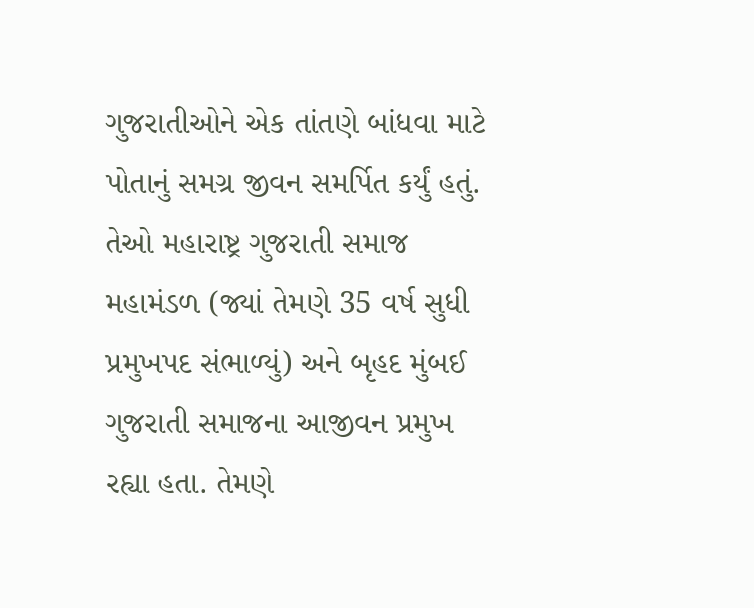ગુજરાતીઓને એક તાંતણે બાંધવા માટે પોતાનું સમગ્ર જીવન સમર્પિત કર્યું હતું. તેઓ મહારાષ્ટ્ર ગુજરાતી સમાજ મહામંડળ (જ્યાં તેમણે 35 વર્ષ સુધી પ્રમુખપદ સંભાળ્યું) અને બૃહદ મુંબઈ ગુજરાતી સમાજના આજીવન પ્રમુખ રહ્યા હતા. તેમણે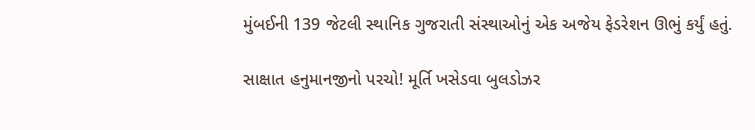મુંબઈની 139 જેટલી સ્થાનિક ગુજરાતી સંસ્થાઓનું એક અજેય ફેડરેશન ઊભું કર્યું હતું.

સાક્ષાત હનુમાનજીનો પરચો! મૂર્તિ ખસેડવા બુલડોઝર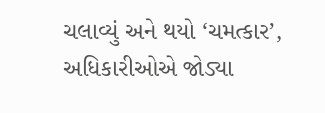ચલાવ્યું અને થયો ‘ચમત્કાર’, અધિકારીઓએ જોડ્યા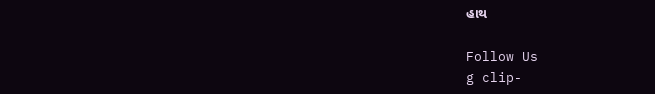હાથ

Follow Us
g clip-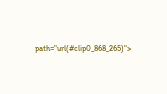path="url(#clip0_868_265)">